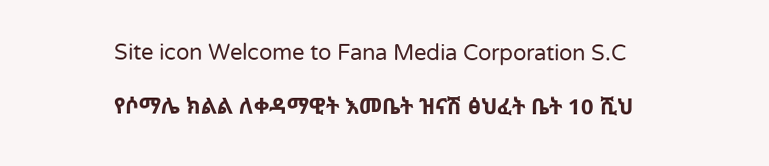Site icon Welcome to Fana Media Corporation S.C

የሶማሌ ክልል ለቀዳማዊት እመቤት ዝናሽ ፅህፈት ቤት 10 ሺህ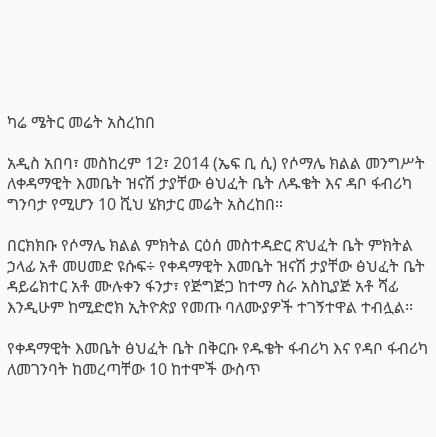ካሬ ሜትር መሬት አስረከበ

አዲስ አበባ፣ መስከረም 12፣ 2014 (ኤፍ ቢ ሲ) የሶማሌ ክልል መንግሥት ለቀዳማዊት እመቤት ዝናሽ ታያቸው ፅህፈት ቤት ለዱቄት እና ዳቦ ፋብሪካ ግንባታ የሚሆን 10 ሺህ ሄክታር መሬት አስረከበ።

በርክክቡ የሶማሌ ክልል ምክትል ርዕሰ መስተዳድር ጽህፈት ቤት ምክትል ኃላፊ አቶ መሀመድ ዩሱፍ÷ የቀዳማዊት እመቤት ዝናሽ ታያቸው ፅህፈት ቤት ዳይሬክተር አቶ ሙሉቀን ፋንታ፣ የጅግጅጋ ከተማ ስራ አስኪያጅ አቶ ሻፊ እንዲሁም ከሚድሮክ ኢትዮጵያ የመጡ ባለሙያዎች ተገኝተዋል ተብሏል፡፡

የቀዳማዊት እመቤት ፅህፈት ቤት በቅርቡ የዱቄት ፋብሪካ እና የዳቦ ፋብሪካ ለመገንባት ከመረጣቸው 10 ከተሞች ውስጥ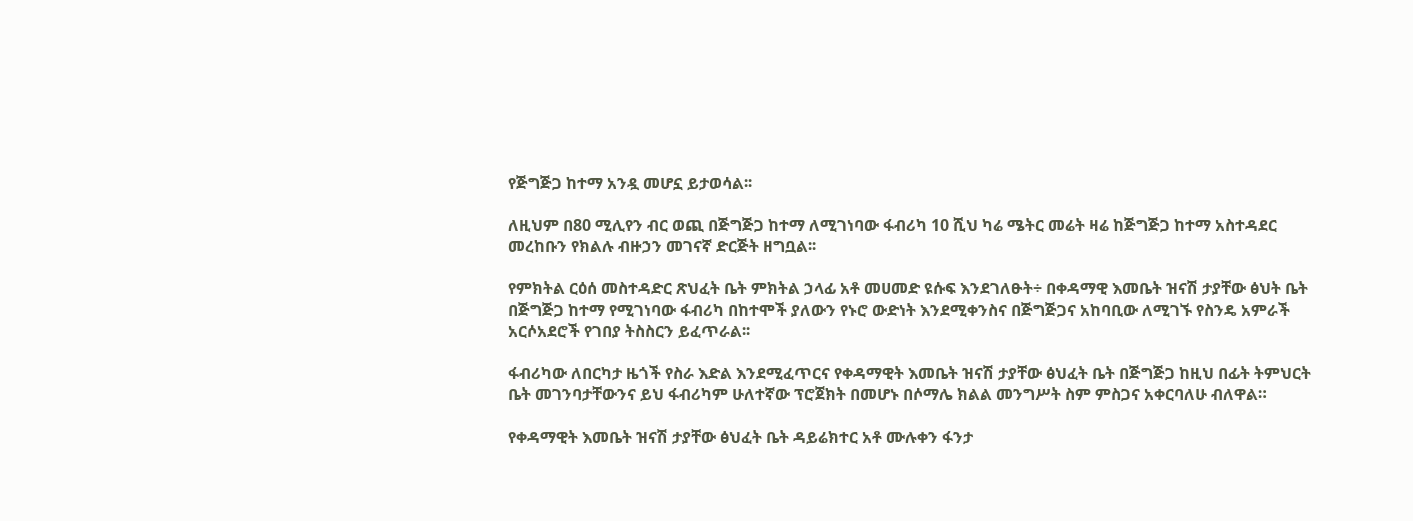የጅግጅጋ ከተማ አንዷ መሆኗ ይታወሳል፡፡

ለዚህም በ80 ሚሊየን ብር ወጪ በጅግጅጋ ከተማ ለሚገነባው ፋብሪካ 10 ሺህ ካሬ ሜትር መሬት ዛሬ ከጅግጅጋ ከተማ አስተዳደር መረከቡን የክልሉ ብዙኃን መገናኛ ድርጅት ዘግቧል፡፡

የምክትል ርዕሰ መስተዳድር ጽህፈት ቤት ምክትል ኃላፊ አቶ መሀመድ ዩሱፍ እንደገለፁት÷ በቀዳማዊ እመቤት ዝናሽ ታያቸው ፅህት ቤት በጅግጅጋ ከተማ የሚገነባው ፋብሪካ በከተሞች ያለውን የኑሮ ውድነት እንደሚቀንስና በጅግጅጋና አከባቢው ለሚገኙ የስንዴ አምራች አርሶአደሮች የገበያ ትስስርን ይፈጥራል፡፡

ፋብሪካው ለበርካታ ዜጎች የስራ እድል እንደሚፈጥርና የቀዳማዊት እመቤት ዝናሽ ታያቸው ፅህፈት ቤት በጅግጅጋ ከዚህ በፊት ትምህርት ቤት መገንባታቸውንና ይህ ፋብሪካም ሁለተኛው ፕሮጀክት በመሆኑ በሶማሌ ክልል መንግሥት ስም ምስጋና አቀርባለሁ ብለዋል።

የቀዳማዊት እመቤት ዝናሽ ታያቸው ፅህፈት ቤት ዳይሬክተር አቶ ሙሉቀን ፋንታ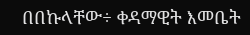በበኩላቸው÷ ቀዳማዊት እመቤት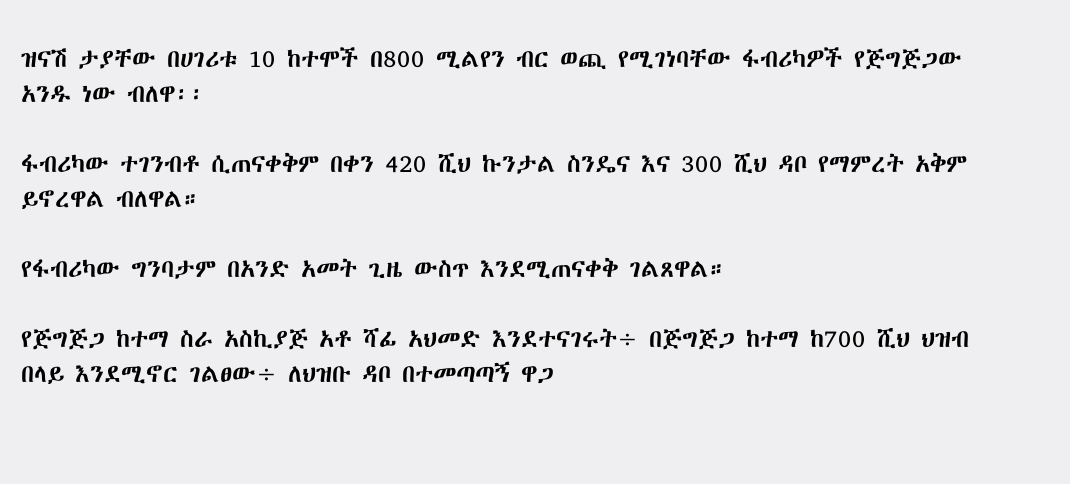ዝናሽ ታያቸው በሀገሪቱ 10 ከተሞች በ800 ሚልየን ብር ወጪ የሚገነባቸው ፋብሪካዎች የጅግጅጋው አንዱ ነው ብለዋ፡፡

ፋብሪካው ተገንብቶ ሲጠናቀቅም በቀን 420 ሺህ ኩንታል ስንዴና እና 300 ሺህ ዳቦ የማምረት አቅም ይኖረዋል ብለዋል።

የፋብሪካው ግንባታም በአንድ አመት ጊዜ ውስጥ እንደሚጠናቀቅ ገልጸዋል።

የጅግጅጋ ከተማ ስራ አስኪያጅ አቶ ሻፊ አህመድ እንደተናገሩት÷ በጅግጅጋ ከተማ ከ700 ሺህ ህዝብ በላይ እንደሚኖር ገልፀው÷ ለህዝቡ ዳቦ በተመጣጣኝ ዋጋ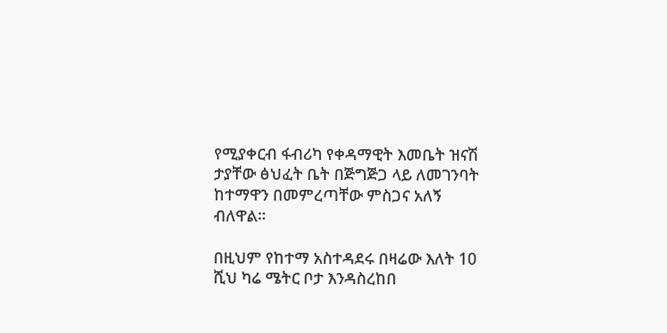የሚያቀርብ ፋብሪካ የቀዳማዊት እመቤት ዝናሽ ታያቸው ፅህፈት ቤት በጅግጅጋ ላይ ለመገንባት ከተማዋን በመምረጣቸው ምስጋና አለኝ ብለዋል።

በዚህም የከተማ አስተዳደሩ በዛሬው እለት 10 ሺህ ካሬ ሜትር ቦታ እንዳስረከበ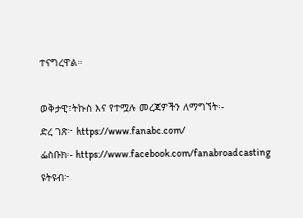ተናግረዋል።

ወቅታዊ፣ትኩስ እና የተሟሉ መረጃዎችን ለማግኘት፡-
ድረ ገጽ፦ https://www.fanabc.com/
ፌስቡክ፡- https://www.facebook.com/fanabroadcasting
ዩትዩብ፦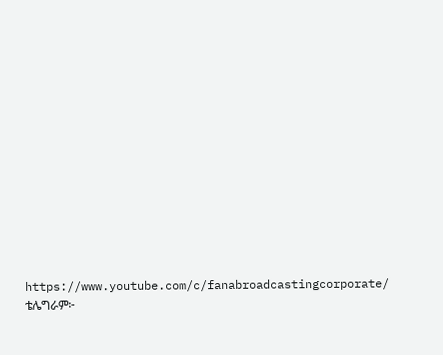https://www.youtube.com/c/fanabroadcastingcorporate/
ቴሌግራም፦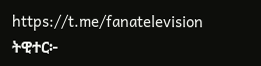https://t.me/fanatelevision
ትዊተር፦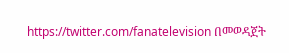https://twitter.com/fanatelevision በመወዳጀት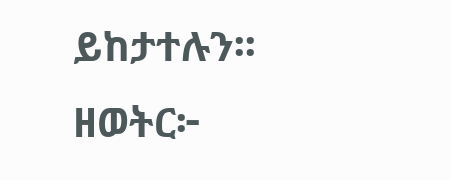ይከታተሉን፡፡
ዘወትር፦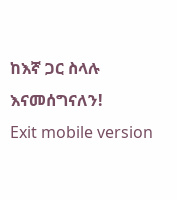ከእኛ ጋር ስላሉ እናመሰግናለን!
Exit mobile version